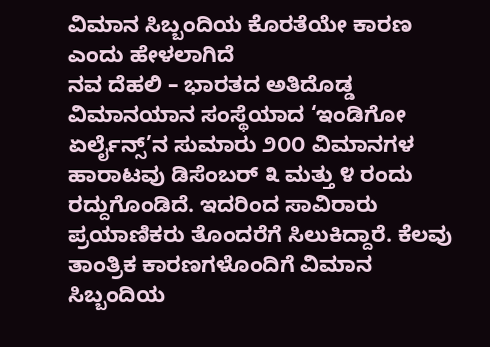ವಿಮಾನ ಸಿಬ್ಬಂದಿಯ ಕೊರತೆಯೇ ಕಾರಣ ಎಂದು ಹೇಳಲಾಗಿದೆ
ನವ ದೆಹಲಿ – ಭಾರತದ ಅತಿದೊಡ್ಡ ವಿಮಾನಯಾನ ಸಂಸ್ಥೆಯಾದ ‘ಇಂಡಿಗೋ ಏರ್ಲೈನ್ಸ್’ನ ಸುಮಾರು ೨೦೦ ವಿಮಾನಗಳ ಹಾರಾಟವು ಡಿಸೆಂಬರ್ ೩ ಮತ್ತು ೪ ರಂದು ರದ್ದುಗೊಂಡಿದೆ. ಇದರಿಂದ ಸಾವಿರಾರು ಪ್ರಯಾಣಿಕರು ತೊಂದರೆಗೆ ಸಿಲುಕಿದ್ದಾರೆ. ಕೆಲವು ತಾಂತ್ರಿಕ ಕಾರಣಗಳೊಂದಿಗೆ ವಿಮಾನ ಸಿಬ್ಬಂದಿಯ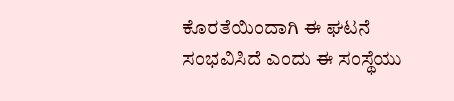ಕೊರತೆಯಿಂದಾಗಿ ಈ ಘಟನೆ ಸಂಭವಿಸಿದೆ ಎಂದು ಈ ಸಂಸ್ಥೆಯು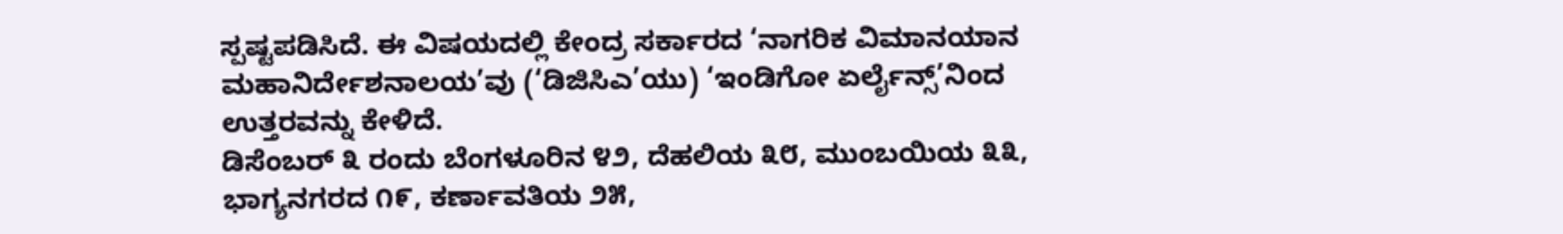ಸ್ಪಷ್ಟಪಡಿಸಿದೆ. ಈ ವಿಷಯದಲ್ಲಿ ಕೇಂದ್ರ ಸರ್ಕಾರದ ‘ನಾಗರಿಕ ವಿಮಾನಯಾನ ಮಹಾನಿರ್ದೇಶನಾಲಯ’ವು (‘ಡಿಜಿಸಿಎ’ಯು) ‘ಇಂಡಿಗೋ ಏರ್ಲೈನ್ಸ್’ನಿಂದ ಉತ್ತರವನ್ನು ಕೇಳಿದೆ.
ಡಿಸೆಂಬರ್ ೩ ರಂದು ಬೆಂಗಳೂರಿನ ೪೨, ದೆಹಲಿಯ ೩೮, ಮುಂಬಯಿಯ ೩೩, ಭಾಗ್ಯನಗರದ ೧೯, ಕರ್ಣಾವತಿಯ ೨೫,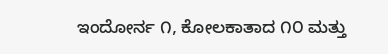ಇಂದೋರ್ನ ೧, ಕೋಲಕಾತಾದ ೧೦ ಮತ್ತು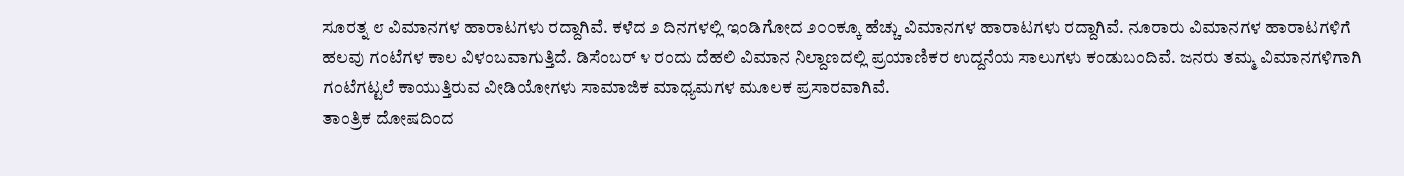ಸೂರತ್ನ ೮ ವಿಮಾನಗಳ ಹಾರಾಟಗಳು ರದ್ದಾಗಿವೆ. ಕಳೆದ ೨ ದಿನಗಳಲ್ಲಿ ಇಂಡಿಗೋದ ೨೦೦ಕ್ಕೂ ಹೆಚ್ಚು ವಿಮಾನಗಳ ಹಾರಾಟಗಳು ರದ್ದಾಗಿವೆ. ನೂರಾರು ವಿಮಾನಗಳ ಹಾರಾಟಗಳಿಗೆ ಹಲವು ಗಂಟೆಗಳ ಕಾಲ ವಿಳಂಬವಾಗುತ್ತಿದೆ. ಡಿಸೆಂಬರ್ ೪ ರಂದು ದೆಹಲಿ ವಿಮಾನ ನಿಲ್ದಾಣದಲ್ಲಿ ಪ್ರಯಾಣಿಕರ ಉದ್ದನೆಯ ಸಾಲುಗಳು ಕಂಡುಬಂದಿವೆ. ಜನರು ತಮ್ಮ ವಿಮಾನಗಳಿಗಾಗಿ ಗಂಟೆಗಟ್ಟಲೆ ಕಾಯುತ್ತಿರುವ ವೀಡಿಯೋಗಳು ಸಾಮಾಜಿಕ ಮಾಧ್ಯಮಗಳ ಮೂಲಕ ಪ್ರಸಾರವಾಗಿವೆ.
ತಾಂತ್ರಿಕ ದೋಷದಿಂದ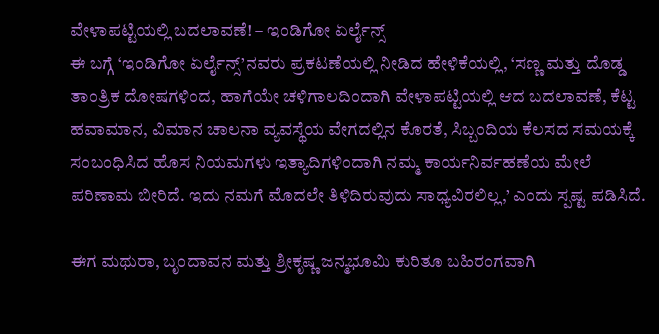ವೇಳಾಪಟ್ಟಿಯಲ್ಲಿ ಬದಲಾವಣೆ! – ಇಂಡಿಗೋ ಏರ್ಲೈನ್ಸ್
ಈ ಬಗ್ಗೆ ‘ಇಂಡಿಗೋ ಏರ್ಲೈನ್ಸ್’ನವರು ಪ್ರಕಟಣೆಯಲ್ಲಿ ನೀಡಿದ ಹೇಳಿಕೆಯಲ್ಲಿ, ‘ಸಣ್ಣ ಮತ್ತು ದೊಡ್ಡ ತಾಂತ್ರಿಕ ದೋಷಗಳಿಂದ, ಹಾಗೆಯೇ ಚಳಿಗಾಲದಿಂದಾಗಿ ವೇಳಾಪಟ್ಟಿಯಲ್ಲಿ ಆದ ಬದಲಾವಣೆ, ಕೆಟ್ಟ ಹವಾಮಾನ, ವಿಮಾನ ಚಾಲನಾ ವ್ಯವಸ್ಥೆಯ ವೇಗದಲ್ಲಿನ ಕೊರತೆ, ಸಿಬ್ಬಂದಿಯ ಕೆಲಸದ ಸಮಯಕ್ಕೆ ಸಂಬಂಧಿಸಿದ ಹೊಸ ನಿಯಮಗಳು ಇತ್ಯಾದಿಗಳಿಂದಾಗಿ ನಮ್ಮ ಕಾರ್ಯನಿರ್ವಹಣೆಯ ಮೇಲೆ ಪರಿಣಾಮ ಬೀರಿದೆ. ಇದು ನಮಗೆ ಮೊದಲೇ ತಿಳಿದಿರುವುದು ಸಾಧ್ಯವಿರಲಿಲ್ಲ,’ ಎಂದು ಸ್ಪಷ್ಟ ಪಡಿಸಿದೆ.

ಈಗ ಮಥುರಾ, ಬೃಂದಾವನ ಮತ್ತು ಶ್ರೀಕೃಷ್ಣ ಜನ್ಮಭೂಮಿ ಕುರಿತೂ ಬಹಿರಂಗವಾಗಿ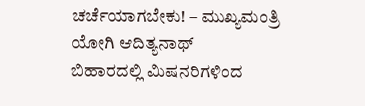ಚರ್ಚೆಯಾಗಬೇಕು! – ಮುಖ್ಯಮಂತ್ರಿ ಯೋಗಿ ಆದಿತ್ಯನಾಥ್
ಬಿಹಾರದಲ್ಲಿ ಮಿಷನರಿಗಳಿಂದ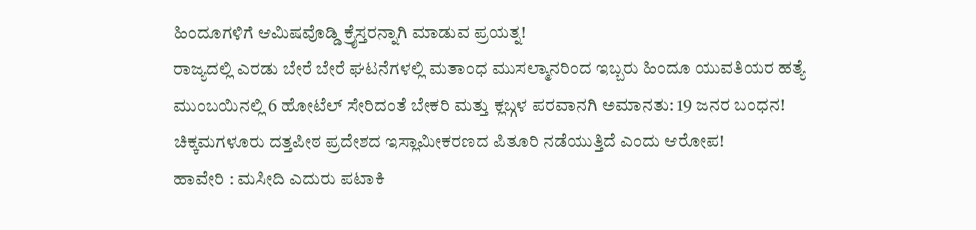ಹಿಂದೂಗಳಿಗೆ ಆಮಿಷವೊಡ್ಡಿ ಕ್ರೈಸ್ತರನ್ನಾಗಿ ಮಾಡುವ ಪ್ರಯತ್ನ!
ರಾಜ್ಯದಲ್ಲಿ ಎರಡು ಬೇರೆ ಬೇರೆ ಘಟನೆಗಳಲ್ಲಿ ಮತಾಂಧ ಮುಸಲ್ಮಾನರಿಂದ ಇಬ್ಬರು ಹಿಂದೂ ಯುವತಿಯರ ಹತ್ಯೆ
ಮುಂಬಯಿನಲ್ಲಿ 6 ಹೋಟೆಲ್ ಸೇರಿದಂತೆ ಬೇಕರಿ ಮತ್ತು ಕ್ಲಬ್ಗಳ ಪರವಾನಗಿ ಅಮಾನತು: 19 ಜನರ ಬಂಧನ!
ಚಿಕ್ಕಮಗಳೂರು ದತ್ತಪೀಠ ಪ್ರದೇಶದ ಇಸ್ಲಾಮೀಕರಣದ ಪಿತೂರಿ ನಡೆಯುತ್ತಿದೆ ಎಂದು ಆರೋಪ!
ಹಾವೇರಿ : ಮಸೀದಿ ಎದುರು ಪಟಾಕಿ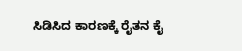ಸಿಡಿಸಿದ ಕಾರಣಕ್ಕೆ ರೈತನ ಕೈ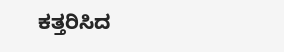ಕತ್ತರಿಸಿದ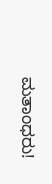ಮತಾಂಧರು!